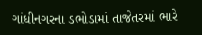ગાંધીનગરના ડભોડામાં તાજેતરમાં ભારે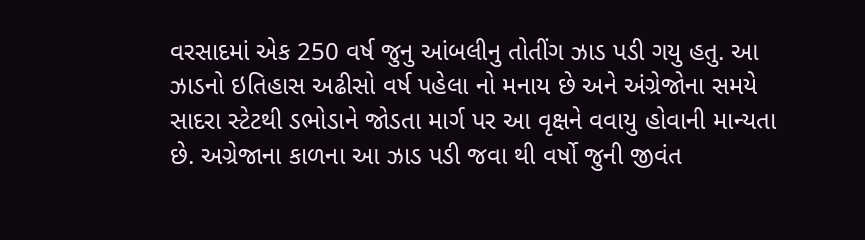વરસાદમાં એક 250 વર્ષ જુનુ આંબલીનુ તોતીંગ ઝાડ પડી ગયુ હતુ. આ ઝાડનો ઇતિહાસ અઢીસો વર્ષ પહેલા નો મનાય છે અને અંગ્રેજોના સમયે સાદરા સ્ટેટથી ડભોડાને જોડતા માર્ગ પર આ વૃક્ષને વવાયુ હોવાની માન્યતા છે. અગ્રેજાના કાળના આ ઝાડ પડી જવા થી વર્ષો જુની જીવંત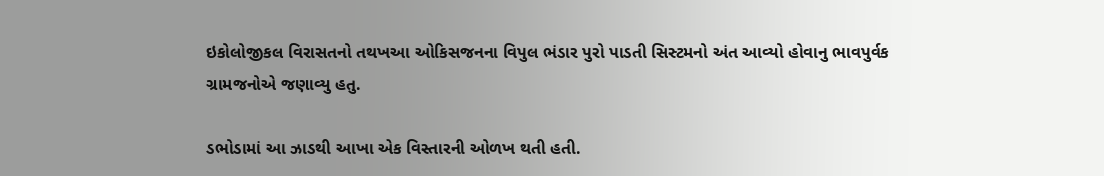ઇકોલોજીકલ વિરાસતનો તથખઆ ઓકિસજનના વિપુલ ભંડાર પુરો પાડતી સિસ્ટમનો અંત આવ્યો હોવાનુ ભાવપુર્વક ગ્રામજનોએ જણાવ્યુ હતુ.

ડભોડામાં આ ઝાડથી આખા એક વિસ્તારની ઓળખ થતી હતી.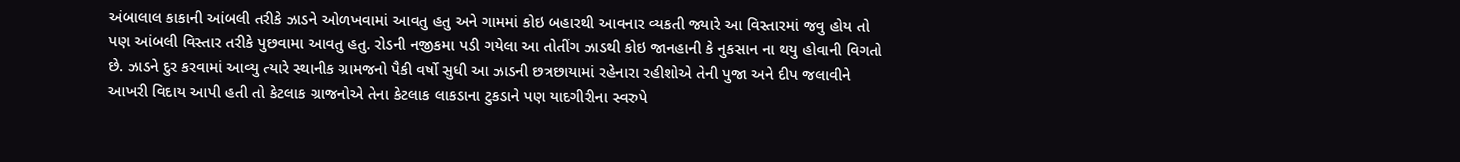અંબાલાલ કાકાની આંબલી તરીકે ઝાડને ઓળખવામાં આવતુ હતુ અને ગામમાં કોઇ બહારથી આવનાર વ્યકતી જ્યારે આ વિસ્તારમાં જવુ હોય તો પણ આંબલી વિસ્તાર તરીકે પુછવામા આવતુ હતુ. રોડની નજીકમા પડી ગયેલા આ તોતીંગ ઝાડથી કોઇ જાનહાની કે નુકસાન ના થયુ હોવાની વિગતો છે. ઝાડને દુર કરવામાં આવ્યુ ત્યારે સ્થાનીક ગ્રામજનો પૈકી વર્ષો સુધી આ ઝાડની છત્રછાયામાં રહેનારા રહીશોએ તેની પુજા અને દીપ જલાવીને આખરી વિદાય આપી હતી તો કેટલાક ગ્રાજનોએ તેના કેટલાક લાકડાના ટુકડાને પણ યાદગીરીના સ્વરુપે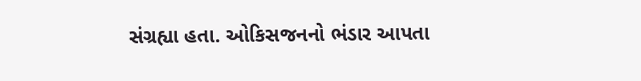સંગ્રહ્યા હતા. ઓકિસજનનો ભંડાર આપતા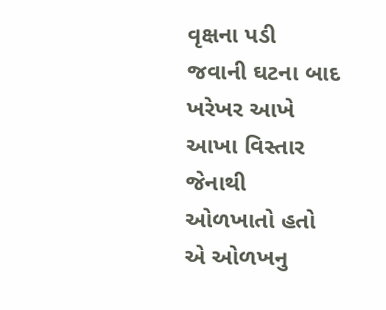વૃક્ષના પડી જવાની ઘટના બાદ ખરેખર આખે આખા વિસ્તાર જેનાથી ઓળખાતો હતો એ ઓળખનુ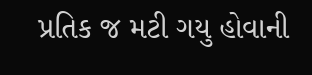પ્રતિક જ મટી ગયુ હોવાની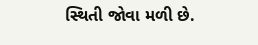સ્થિતી જોવા મળી છે.